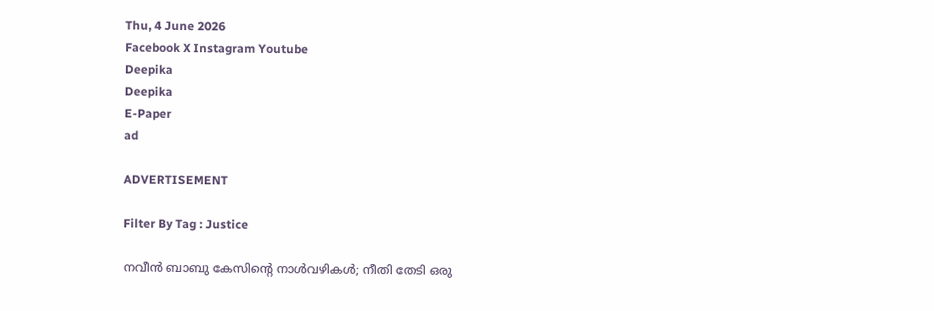Thu, 4 June 2026
Facebook X Instagram Youtube
Deepika
Deepika
E-Paper
ad

ADVERTISEMENT

Filter By Tag : Justice

നവീൻ ബാബു കേസിന്‍റെ നാൾവഴികൾ; നീതി തേടി ഒരു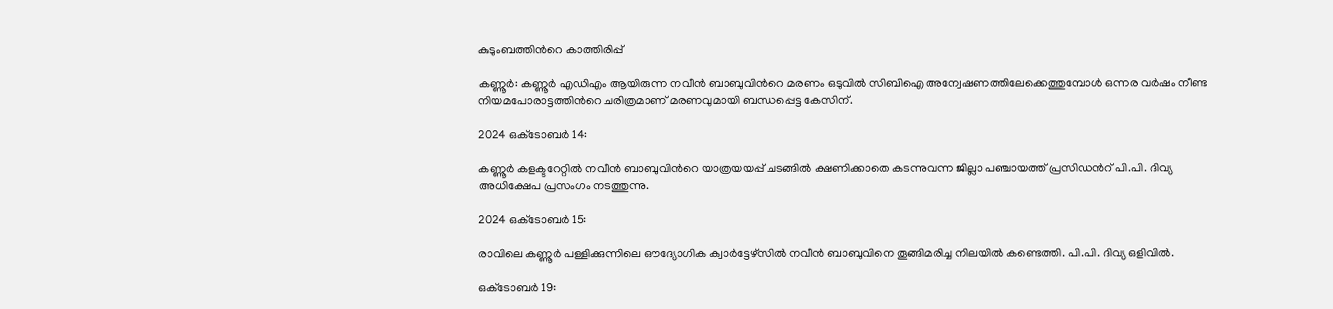കുടുംബത്തിന്‍റെ കാത്തിരിപ്പ്

കണ്ണൂർ: കണ്ണൂർ എഡിഎം ആയിരുന്ന നവീൻ ബാബുവിന്‍റെ മരണം ഒടുവിൽ സിബിഐ അന്വേഷണത്തിലേക്കെത്തുമ്പോൾ ഒന്നര വർഷം നീണ്ട നിയമപോരാട്ടത്തിന്‍റെ ചരിത്രമാണ് മരണവുമായി ബന്ധപ്പെട്ട കേസിന്.

2024 ഒക്‌ടോബർ 14:

കണ്ണൂർ കളക്ടറേറ്റിൽ നവീൻ ബാബുവിന്‍റെ യാത്രയയപ്പ് ചടങ്ങിൽ ക്ഷണിക്കാതെ കടന്നുവന്ന ജില്ലാ പഞ്ചായത്ത് പ്രസിഡന്‍റ് പി.പി. ദിവ്യ അധിക്ഷേപ പ്രസംഗം നടത്തുന്നു.

2024 ഒക്‌ടോബർ 15:

രാവിലെ കണ്ണൂർ പള്ളിക്കുന്നിലെ ഔദ്യോഗിക ക്വാർട്ടേഴ്സിൽ നവീൻ ബാബുവിനെ തൂങ്ങിമരിച്ച നിലയിൽ കണ്ടെത്തി. പി.പി. ദിവ്യ ഒളിവിൽ.

ഒക്‌ടോബർ 19: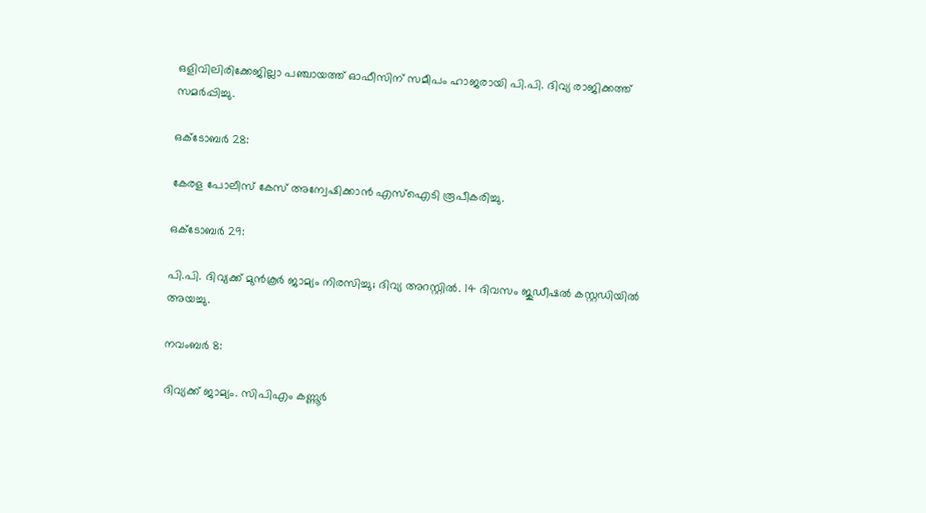ഒളിവിലിരിക്കേജില്ലാ പഞ്ചായത്ത് ഓഫീസിന് സമീപം ഹാജരായി പി.പി. ദിവ്യ രാജിക്കത്ത് സമർപ്പിച്ചു.

ഒക്‌ടോബർ 28:

കേരള പോലീസ് കേസ് അന്വേഷിക്കാൻ എസ്ഐടി രൂപീകരിച്ചു.

ഒക്‌ടോബർ 29:

പി.പി. ദിവ്യക്ക് മുൻകൂർ ജാമ്യം നിരസിച്ചു; ദിവ്യ അറസ്റ്റിൽ. 14 ദിവസം ജുഡീഷൽ കസ്റ്റഡിയിൽ അയച്ചു.

നവംബർ 8:

ദിവ്യക്ക് ജാമ്യം. സിപിഎം കണ്ണൂർ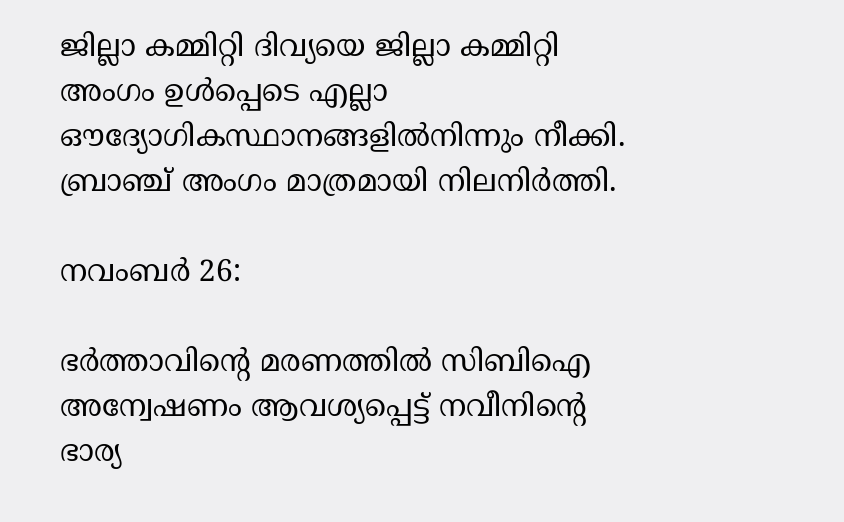ജില്ലാ കമ്മിറ്റി ദിവ്യയെ ജില്ലാ കമ്മിറ്റി അംഗം ഉൾപ്പെടെ എല്ലാ ഔദ്യോഗികസ്ഥാനങ്ങളിൽനിന്നും നീക്കി. ബ്രാഞ്ച് അംഗം മാത്രമായി നിലനിർത്തി.

നവംബർ 26:

ഭർത്താവിന്‍റെ മരണത്തിൽ സിബിഐ അന്വേഷണം ആവശ്യപ്പെട്ട് നവീനിന്‍റെ ഭാര്യ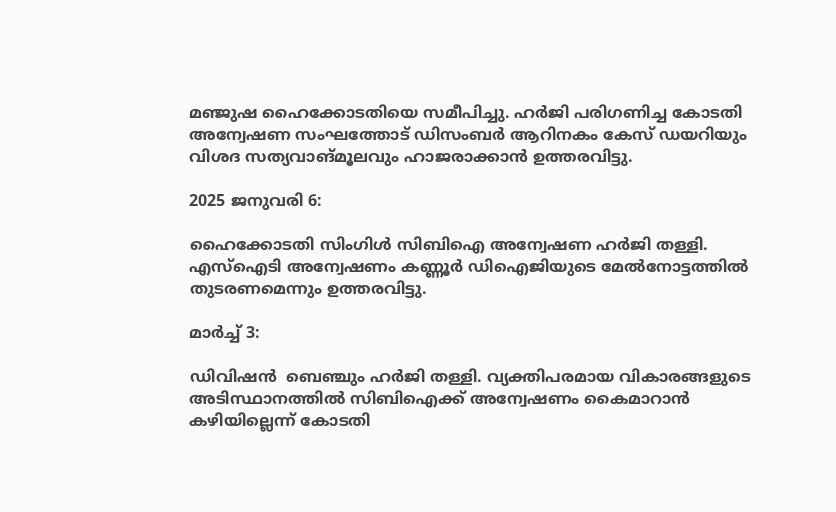മഞ്ജുഷ ഹൈക്കോടതിയെ സമീപിച്ചു. ഹർജി പരിഗണിച്ച കോടതി അന്വേഷണ സംഘത്തോട് ഡിസംബർ ആറിനകം കേസ് ഡയറിയും വിശദ സത്യവാങ്മൂലവും ഹാജരാക്കാൻ ഉത്തരവിട്ടു.

2025 ജനുവരി 6:

ഹൈക്കോടതി സിംഗിൾ സിബിഐ അന്വേഷണ ഹർജി തള്ളി. എസ്ഐടി അന്വേഷണം കണ്ണൂർ ഡിഐജിയുടെ മേൽനോട്ടത്തിൽ തുടരണമെന്നും ഉത്തരവിട്ടു.

മാർച്ച് 3:

ഡിവിഷൻ  ബെഞ്ചും ഹർജി തള്ളി. വ്യക്തിപരമായ വികാരങ്ങളുടെ അടിസ്ഥാനത്തിൽ സിബിഐക്ക് അന്വേഷണം കൈമാറാൻ കഴിയില്ലെന്ന് കോടതി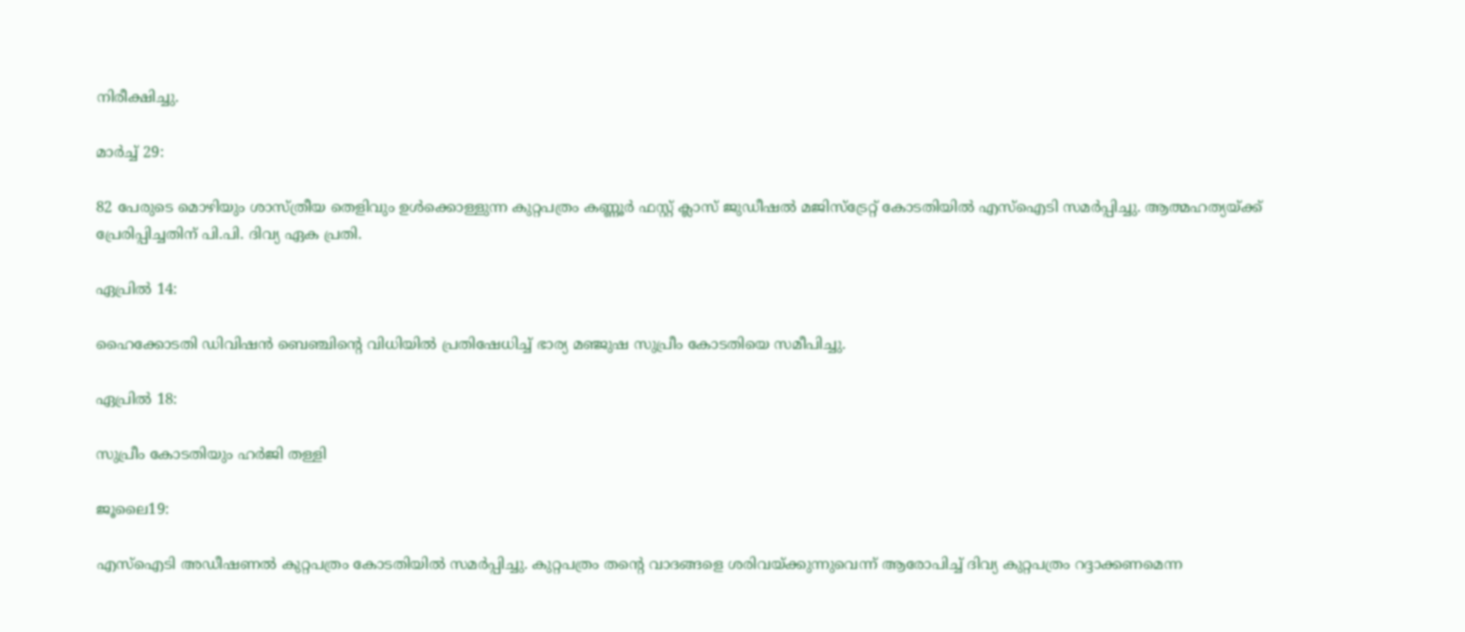നിരീക്ഷിച്ചു.

മാർച്ച് 29:

82 പേരുടെ മൊഴിയും ശാസ്ത്രീയ തെളിവും ഉൾക്കൊള്ളുന്ന കുറ്റപത്രം കണ്ണൂർ ഫസ്റ്റ് ക്ലാസ് ജുഡീഷൽ മജിസ്‌ട്രേറ്റ് കോടതിയിൽ എസ്ഐടി സമർപ്പിച്ചു. ആത്മഹത്യയ്ക്ക് പ്രേരിപ്പിച്ചതിന് പി.പി. ദിവ്യ ഏക പ്രതി.

ഏപ്രിൽ 14:

ഹൈക്കോടതി ഡിവിഷൻ ബെഞ്ചിന്‍റെ വിധിയിൽ പ്രതിഷേധിച്ച് ഭാര്യ മഞ്ജുഷ സുപ്രീം കോടതിയെ സമീപിച്ചു.

ഏപ്രിൽ 18:

സുപ്രീം കോടതിയും ഹർജി തള്ളി

ജൂലൈ19:

എസ്ഐടി അഡീഷണൽ കുറ്റപത്രം കോടതിയിൽ സമർപ്പിച്ചു. കുറ്റപത്രം തന്‍റെ വാദങ്ങളെ ശരിവയ്ക്കുന്നുവെന്ന് ആരോപിച്ച് ദിവ്യ കുറ്റപത്രം റദ്ദാക്കണമെന്ന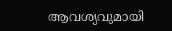ആവശ്യവുമായി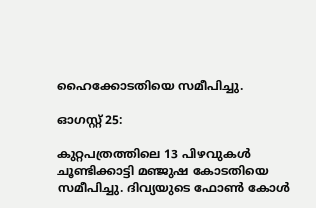ഹൈക്കോടതിയെ സമീപിച്ചു.

ഓഗസ്റ്റ് 25:

കുറ്റപത്രത്തിലെ 13 പിഴവുകൾ ചൂണ്ടിക്കാട്ടി മഞ്ജുഷ കോടതിയെ സമീപിച്ചു. ദിവ്യയുടെ ഫോൺ കോൾ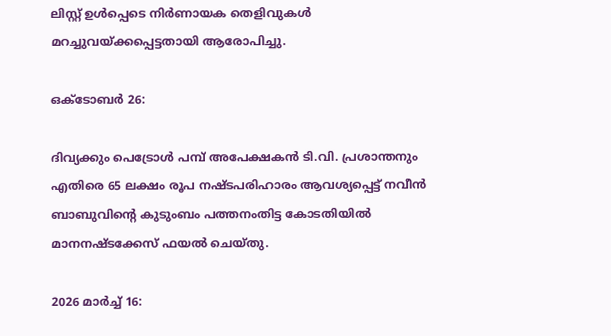ലിസ്റ്റ് ഉൾപ്പെടെ നിർണായക തെളിവുകൾ മറച്ചുവയ്ക്കപ്പെട്ടതായി ആരോപിച്ചു.

ഒക്‌ടോബർ 26:

ദിവ്യക്കും പെട്രോൾ പമ്പ് അപേക്ഷകൻ ടി.വി. പ്രശാന്തനും എതിരെ 65 ലക്ഷം രൂപ നഷ്ടപരിഹാരം ആവശ്യപ്പെട്ട് നവീൻ ബാബുവിന്‍റെ കുടുംബം പത്തനംതിട്ട കോടതിയിൽ മാനനഷ്ടക്കേസ് ഫയൽ ചെയ്തു.

2026 മാർച്ച് 16: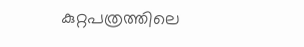കുറ്റപത്രത്തിലെ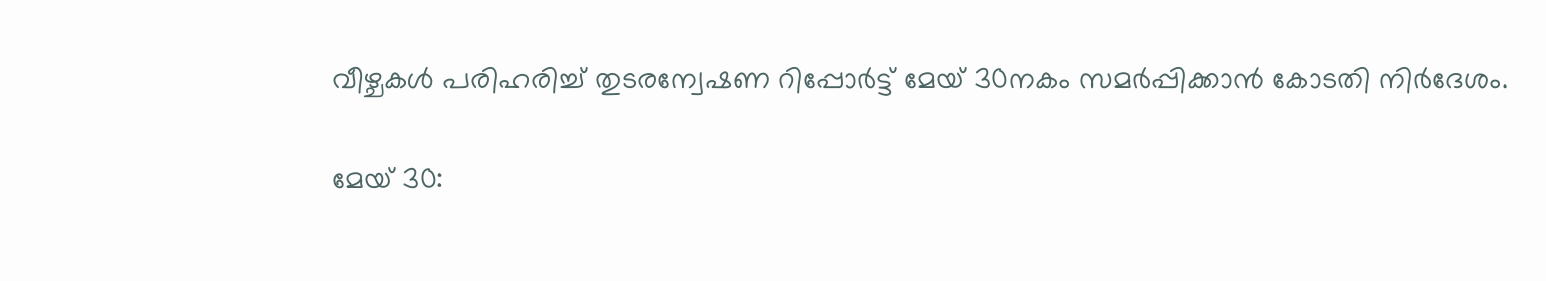വീഴ്ചകൾ പരിഹരിച്ച് തുടരന്വേഷണ റിപ്പോർട്ട് മേയ് 30നകം സമർപ്പിക്കാൻ കോടതി നിർദേശം.

മേയ് 30: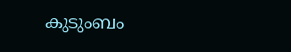കുടുംബം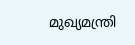മുഖ്യമന്ത്രി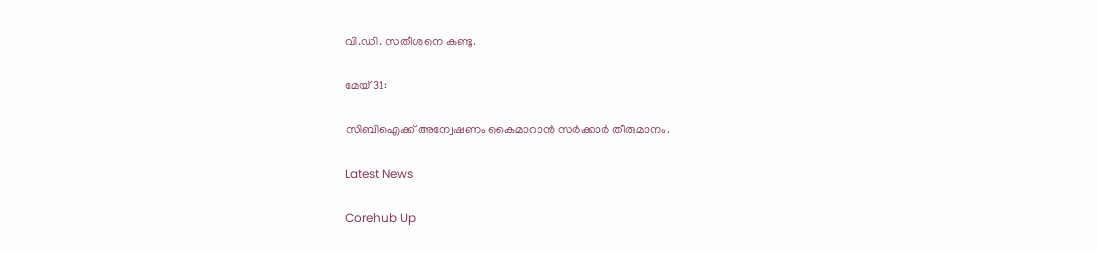വി.ഡി. സതീശനെ കണ്ടു.

മേയ് 31:

സിബിഐക്ക് അന്വേഷണം കൈമാറാൻ സർക്കാർ തീരുമാനം.

Latest News

Corehub Up